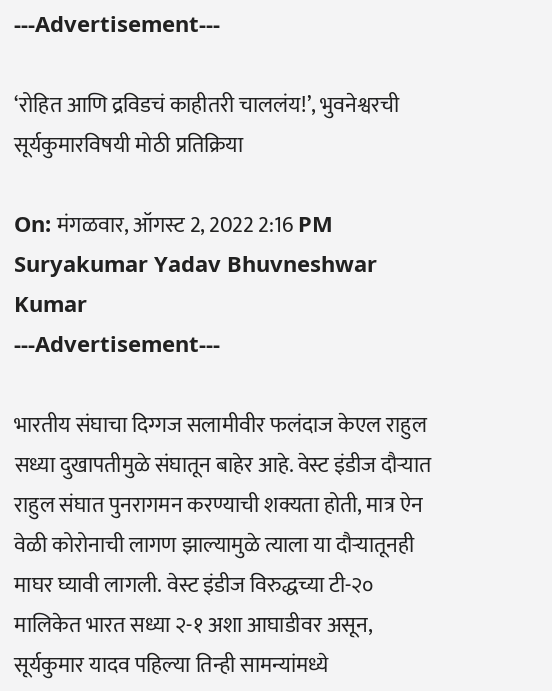---Advertisement---

‘रोहित आणि द्रविडचं काहीतरी चाललंय!’, भुवनेश्वरची सूर्यकुमारविषयी मोठी प्रतिक्रिया

On: मंगळवार, ऑगस्ट 2, 2022 2:16 PM
Suryakumar Yadav Bhuvneshwar Kumar
---Advertisement---

भारतीय संघाचा दिग्गज सलामीवीर फलंदाज केएल राहुल सध्या दुखापतीमुळे संघातून बाहेर आहे. वेस्ट इंडीज दौऱ्यात राहुल संघात पुनरागमन करण्याची शक्यता होती, मात्र ऐन वेळी कोरोनाची लागण झाल्यामुळे त्याला या दौऱ्यातूनही माघर घ्यावी लागली. वेस्ट इंडीज विरुद्धच्या टी-२० मालिकेत भारत सध्या २-१ अशा आघाडीवर असून, सूर्यकुमार यादव पहिल्या तिन्ही सामन्यांमध्ये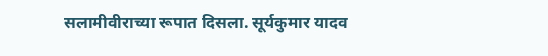सलामीवीराच्या रूपात दिसला. सूर्यकुमार यादव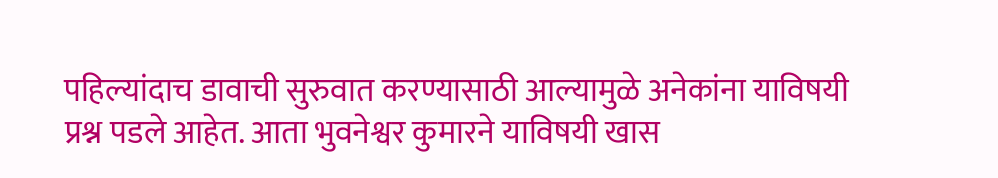पहिल्यांदाच डावाची सुरुवात करण्यासाठी आल्यामुळे अनेकांना याविषयी प्रश्न पडले आहेत. आता भुवनेश्वर कुमारने याविषयी खास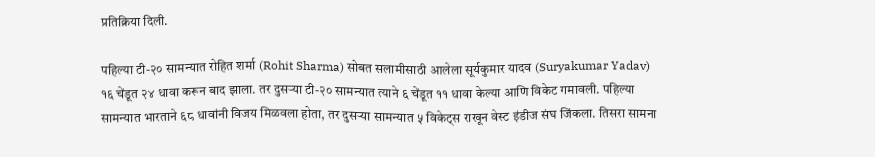प्रतिक्रिया दिली.

पहिल्या टी-२० सामन्यात रोहित शर्मा (Rohit Sharma) सोबत सलामीसाठी आलेला सूर्यकुमार यादव (Suryakumar Yadav) १६ चेंडूत २४ धावा करून बाद झाला. तर दुसऱ्या टी-२० सामन्यात त्याने ६ चेंडूत ११ धावा केल्या आणि विकेट गमावली. पहिल्या सामन्यात भारताने ६८ धावांनी विजय मिळवला होता, तर दुसऱ्या सामन्यात ५ विकेट्स राखून वेस्ट इंडीज संघ जिंकला. तिसरा सामना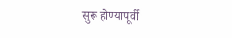सुरू होण्यापूर्वी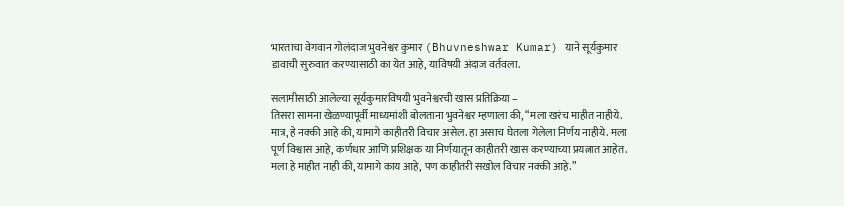भारताचा वेगवान गोलंदाज भुवनेश्वर कुमार (Bhuvneshwar Kumar) याने सूर्यकुमार डावाची सुरुवात करण्यासाठी का येत आहे, याविषयी अंदाज वर्तवला.

सलामीसाठी आलेल्या सूर्यकुमारविषयी भुवनेश्वरची खास प्रतिक्रिया –
तिसरा सामना खेळण्यापूर्वी माध्यमांशी बोलताना भुवनेश्वर म्हणाला की, “मला खरंच माहीत नाहीये. मात्र, हे नक्की आहे की, यामागे काहीतरी विचार असेल. हा असाच घेतला गेलेला निर्णय नाहीये. मला पूर्ण विश्वास आहे, कर्णधार आणि प्रशिक्षक या निर्णयातून काहीतरी खास करण्याच्या प्रयत्नात आहेत. मला हे माहीत नाही की, यामागे काय आहे, पण काहीतरी सखोल विचार नक्की आहे.”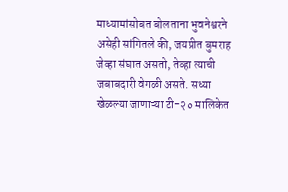माध्यामांसोबत बोलताना भुवनेश्वरने असेही सांगितले की, जयप्रीत बुमराह जेव्हा संघात असतो, तेव्हा त्याची जबाबदारी वेगळी असते. सध्या खेळल्या जाणाऱ्या टी-२० मालिकेत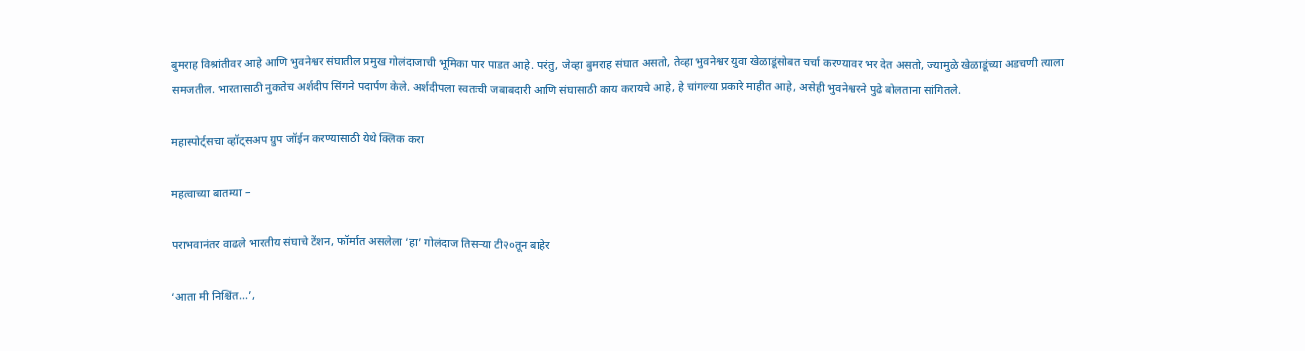बुमराह विश्रांतीवर आहे आणि भुवनेश्वर संघातील प्रमुख गोलंदाजाची भूमिका पार पाडत आहे. परंतु, जेव्हा बुमराह संघात असतो, तेव्हा भुवनेश्वर युवा खेळाडूंसोबत चर्चा करण्यावर भर देत असतो, ज्यामुळे खेळाडूंच्या अडचणी त्याला समजतील. भारतासाठी नुकतेच अर्शदीप सिंगने पदार्पण केले. अर्शदीपला स्वतःची जबाबदारी आणि संघासाठी काय करायचे आहे, हे चांगल्या प्रकारे माहीत आहे, असेही भुवनेश्वरने पुढे बोलताना सांगितले.

महास्पोर्ट्सचा व्हॉट्सअप ग्रुप जॉईन करण्यासाठी येथे क्लिक करा

महत्वाच्या बातम्या –

पराभवानंतर वाढले भारतीय संघाचे टेंशन, फॉर्मात असलेला ‘हा’ गोलंदाज तिसऱ्या टी२०तून बाहेर

‘आता मी निश्चिंत…’,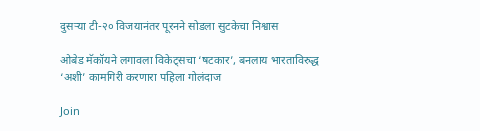दुसऱ्या टी-२० विजयानंतर पूरनने सोडला सुटकेचा निश्वास

ओबेड मॅकॉयने लगावला विकेट्सचा ‘षटकार’, बनलाय भारताविरुद्ध ‘अशी’ कामगिरी करणारा पहिला गोलंदाज

Join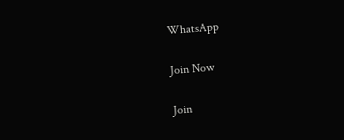WhatsApp

Join Now

Join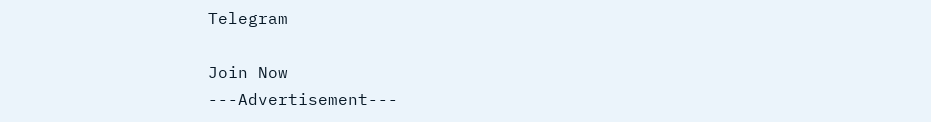Telegram

Join Now
---Advertisement---